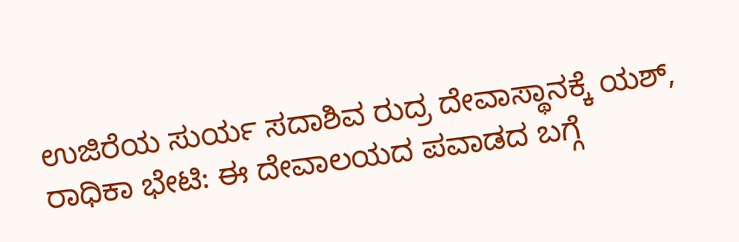ಉಜಿರೆಯ ಸುರ್ಯ ಸದಾಶಿವ ರುದ್ರ ದೇವಾಸ್ಥಾನಕ್ಕೆ ಯಶ್‌, ರಾಧಿಕಾ ಭೇಟಿ: ಈ ದೇವಾಲಯದ ಪವಾಡದ ಬಗ್ಗೆ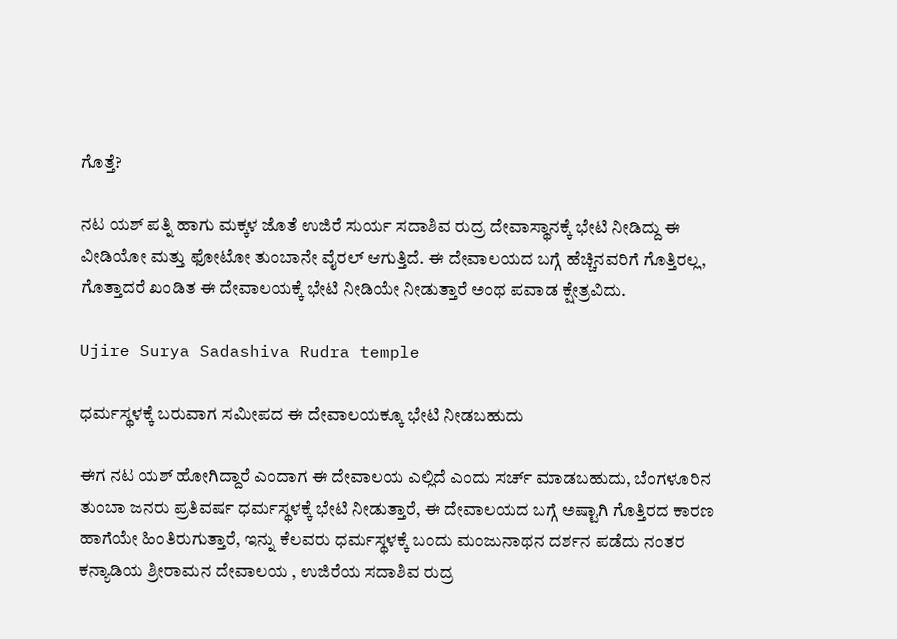ಗೊತ್ತೆ?

ನಟ ಯಶ್‌ ಪತ್ನಿ ಹಾಗು ಮಕ್ಕಳ ಜೊತೆ ಉಜಿರೆ ಸುರ್ಯ ಸದಾಶಿವ ರುದ್ರ ದೇವಾಸ್ಥಾನಕ್ಕೆ ಭೇಟಿ ನೀಡಿದ್ದು ಈ ವೀಡಿಯೋ ಮತ್ತು ಫೋಟೋ ತುಂಬಾನೇ ವೈರಲ್ ಆಗುತ್ತಿದೆ. ಈ ದೇವಾಲಯದ ಬಗ್ಗೆ ಹೆಚ್ಚಿನವರಿಗೆ ಗೊತ್ತಿರಲ್ಲ, ಗೊತ್ತಾದರೆ ಖಂಡಿತ ಈ ದೇವಾಲಯಕ್ಕೆ ಭೇಟಿ ನೀಡಿಯೇ ನೀಡುತ್ತಾರೆ ಅಂಥ ಪವಾಡ ಕ್ಷೇತ್ರವಿದು.

Ujire Surya Sadashiva Rudra temple

ಧರ್ಮಸ್ಥಳಕ್ಕೆ ಬರುವಾಗ ಸಮೀಪದ ಈ ದೇವಾಲಯಕ್ಕೂ ಭೇಟಿ ನೀಡಬಹುದು

ಈಗ ನಟ ಯಶ್‌ ಹೋಗಿದ್ದಾರೆ ಎಂದಾಗ ಈ ದೇವಾಲಯ ಎಲ್ಲಿದೆ ಎಂದು ಸರ್ಚ್‌ ಮಾಡಬಹುದು, ಬೆಂಗಳೂರಿನ ತುಂಬಾ ಜನರು ಪ್ರತಿವರ್ಷ ಧರ್ಮಸ್ಥಳಕ್ಕೆ ಭೇಟಿ ನೀಡುತ್ತಾರೆ, ಈ ದೇವಾಲಯದ ಬಗ್ಗೆ ಅಷ್ಟಾಗಿ ಗೊತ್ತಿರದ ಕಾರಣ ಹಾಗೆಯೇ ಹಿಂತಿರುಗುತ್ತಾರೆ, ಇನ್ನು ಕೆಲವರು ಧರ್ಮಸ್ಥಳಕ್ಕೆ ಬಂದು ಮಂಜುನಾಥನ ದರ್ಶನ ಪಡೆದು ನಂತರ ಕನ್ಯಾಡಿಯ ಶ್ರೀರಾಮನ ದೇವಾಲಯ , ಉಜಿರೆಯ ಸದಾಶಿವ ರುದ್ರ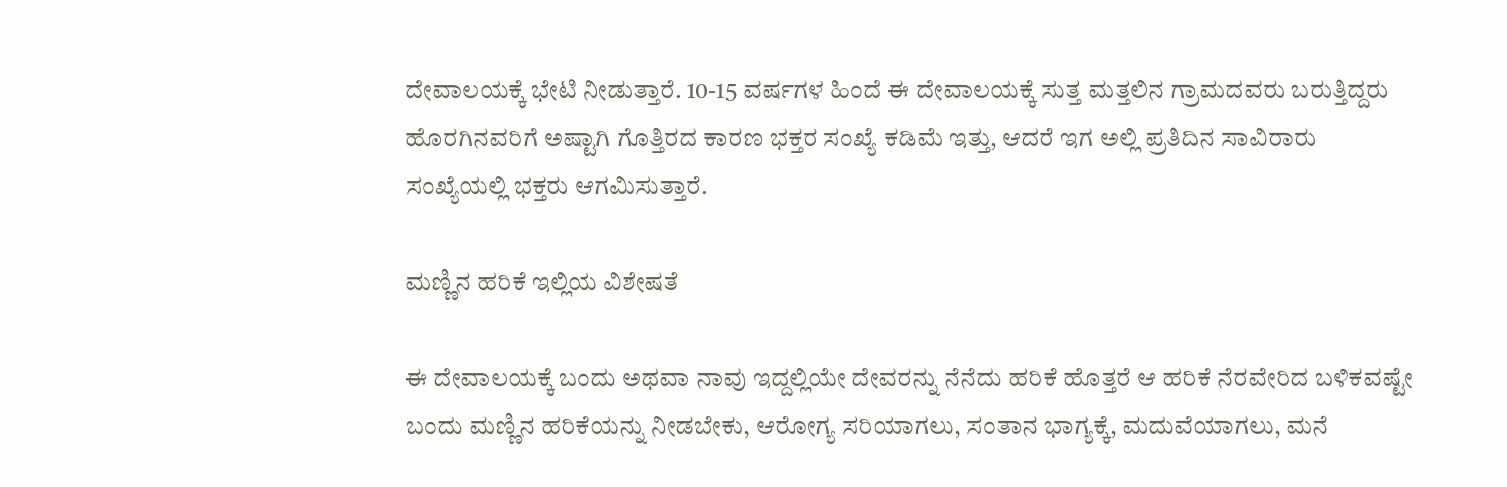ದೇವಾಲಯಕ್ಕೆ ಭೇಟಿ ನೀಡುತ್ತಾರೆ. 10-15 ವರ್ಷಗಳ ಹಿಂದೆ ಈ ದೇವಾಲಯಕ್ಕೆ ಸುತ್ತ ಮತ್ತಲಿನ ಗ್ರಾಮದವರು ಬರುತ್ತಿದ್ದರು ಹೊರಗಿನವರಿಗೆ ಅಷ್ಟಾಗಿ ಗೊತ್ತಿರದ ಕಾರಣ ಭಕ್ತರ ಸಂಖ್ಯೆ ಕಡಿಮೆ ಇತ್ತು, ಆದರೆ ಇಗ ಅಲ್ಲಿ ಪ್ರತಿದಿನ ಸಾವಿರಾರು ಸಂಖ್ಯೆಯಲ್ಲಿ ಭಕ್ತರು ಆಗಮಿಸುತ್ತಾರೆ.

ಮಣ್ಣಿನ ಹರಿಕೆ ಇಲ್ಲಿಯ ವಿಶೇಷತೆ

ಈ ದೇವಾಲಯಕ್ಕೆ ಬಂದು ಅಥವಾ ನಾವು ಇದ್ದಲ್ಲಿಯೇ ದೇವರನ್ನು ನೆನೆದು ಹರಿಕೆ ಹೊತ್ತರೆ ಆ ಹರಿಕೆ ನೆರವೇರಿದ ಬಳಿಕವಷ್ಟೇ ಬಂದು ಮಣ್ಣಿನ ಹರಿಕೆಯನ್ನು ನೀಡಬೇಕು, ಆರೋಗ್ಯ ಸರಿಯಾಗಲು, ಸಂತಾನ ಭಾಗ್ಯಕ್ಕೆ, ಮದುವೆಯಾಗಲು, ಮನೆ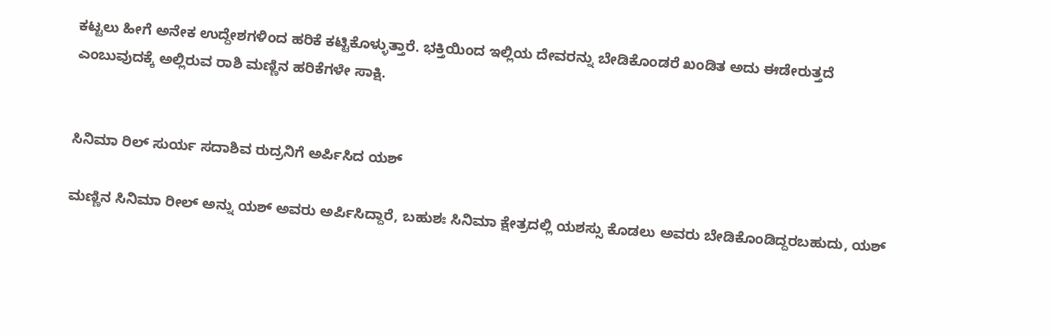ಕಟ್ಟಲು ಹೀಗೆ ಅನೇಕ ಉದ್ದೇಶಗಳಿಂದ ಹರಿಕೆ ಕಟ್ಟಿಕೊಳ್ಳುತ್ತಾರೆ. ಭಕ್ತಿಯಿಂದ ಇಲ್ಲಿಯ ದೇವರನ್ನು ಬೇಡಿಕೊಂಡರೆ ಖಂಡಿತ ಅದು ಈಡೇರುತ್ತದೆ ಎಂಬುವುದಕ್ಕೆ ಅಲ್ಲಿರುವ ರಾಶಿ ಮಣ್ಣಿನ ಹರಿಕೆಗಳೇ ಸಾಕ್ಷಿ.


ಸಿನಿಮಾ ರಿಲ್ ಸುರ್ಯ ಸದಾಶಿವ ರುದ್ರನಿಗೆ ಅರ್ಪಿಸಿದ ಯಶ್

ಮಣ್ಣಿನ ಸಿನಿಮಾ ರೀಲ್‌ ಅನ್ನು ಯಶ್‌ ಅವರು ಅರ್ಪಿಸಿದ್ದಾರೆ, ಬಹುಶಃ ಸಿನಿಮಾ ಕ್ಷೇತ್ರದಲ್ಲಿ ಯಶಸ್ಸು ಕೊಡಲು ಅವರು ಬೇಡಿಕೊಂಡಿದ್ದರಬಹುದು, ಯಶ್‌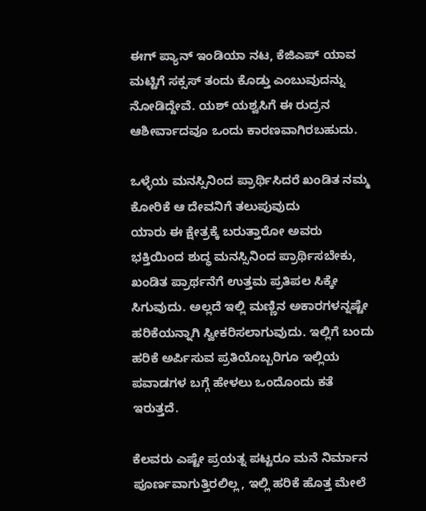ಈಗ್ ಪ್ಯಾನ್‌ ಇಂಡಿಯಾ ನಟ, ಕೆಜಿಎಪ್‌ ಯಾವ ಮಟ್ಟಿಗೆ ಸಕ್ಸಸ್‌ ತಂದು ಕೊಡ್ತು ಎಂಬುವುದನ್ನು ನೋಡಿದ್ದೇವೆ. ಯಶ್‌ ಯಶ್ವಸಿಗೆ ಈ ರುದ್ರನ ಆಶೀರ್ವಾದವೂ ಒಂದು ಕಾರಣವಾಗಿರಬಹುದು.

ಒಳ್ಳೆಯ ಮನಸ್ಸಿನಿಂದ ಪ್ರಾರ್ಥಿಸಿದರೆ ಖಂಡಿತ ನಮ್ಮ ಕೋರಿಕೆ ಆ ದೇವನಿಗೆ ತಲುಪುವುದು
ಯಾರು ಈ ಕ್ಷೇತ್ರಕ್ಕೆ ಬರುತ್ತಾರೋ ಅವರು ಭಕ್ತಿಯಿಂದ ಶುದ್ಧ ಮನಸ್ಸಿನಿಂದ ಪ್ರಾರ್ಥಿಸಬೇಕು, ಖಂಡಿತ ಪ್ರಾರ್ಥನೆಗೆ ಉತ್ತಮ ಪ್ರತಿಪಲ ಸಿಕ್ಕೇ ಸಿಗುವುದು. ಅಲ್ಲದೆ ಇಲ್ಲಿ ಮಣ್ಣಿನ ಅಕಾರಗಳನ್ನಷ್ಟೇ ಹರಿಕೆಯನ್ನಾಗಿ ಸ್ವೀಕರಿಸಲಾಗುವುದು. ಇಲ್ಲಿಗೆ ಬಂದು ಹರಿಕೆ ಅರ್ಪಿಸುವ ಪ್ರತಿಯೊಬ್ಬರಿಗೂ ಇಲ್ಲಿಯ ಪವಾಡಗಳ ಬಗ್ಗೆ ಹೇಳಲು ಒಂದೊಂದು ಕತೆ ಇರುತ್ತದೆ.

ಕೆಲವರು ಎಷ್ಟೇ ಪ್ರಯತ್ನ ಪಟ್ಟರೂ ಮನೆ ನಿರ್ಮಾನ ಪೂರ್ಣವಾಗುತ್ತಿರಲಿಲ್ಲ, ಇಲ್ಲಿ ಹರಿಕೆ ಹೊತ್ತ ಮೇಲೆ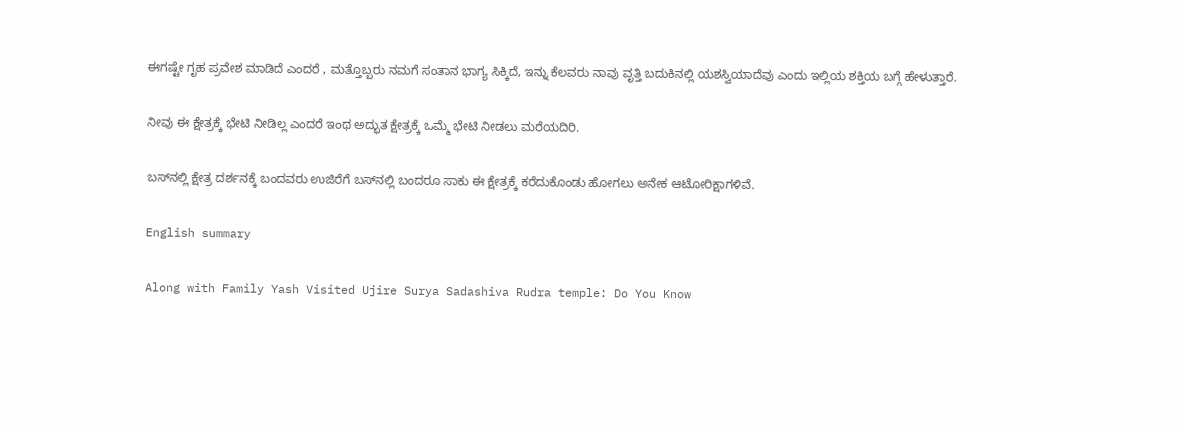ಈಗಷ್ಟೇ ಗೃಹ ಪ್ರವೇಶ ಮಾಡಿದೆ ಎಂದರೆ , ಮತ್ತೊಬ್ಬರು ನಮಗೆ ಸಂತಾನ ಭಾಗ್ಯ ಸಿಕ್ಕಿದೆ, ಇನ್ನು ಕೆಲವರು ನಾವು ವೃತ್ತಿ ಬದುಕಿನಲ್ಲಿ ಯಶಸ್ವಿಯಾದೆವು ಎಂದು ಇಲ್ಲಿಯ ಶಕ್ತಿಯ ಬಗ್ಗೆ ಹೇಳುತ್ತಾರೆ.

ನೀವು ಈ ಕ್ಷೇತ್ರಕ್ಕೆ ಭೇಟಿ ನೀಡಿಲ್ಲ ಎಂದರೆ ಇಂಥ ಅದ್ಭುತ ಕ್ಷೇತ್ರಕ್ಕೆ ಒಮ್ಮೆ ಭೇಟಿ ನೀಡಲು ಮರೆಯದಿರಿ.

ಬಸ್‌ನಲ್ಲಿ ಕ್ಷೇತ್ರ ದರ್ಶನಕ್ಕೆ ಬಂದವರು ಉಜಿರೆಗೆ ಬಸ್‌ನಲ್ಲಿ ಬಂದರೂ ಸಾಕು ಈ ಕ್ಷೇತ್ರಕ್ಕೆ ಕರೆದುಕೊಂಡು ಹೋಗಲು ಅನೇಕ ಆಟೋರಿಕ್ಷಾಗಳಿವೆ.

English summary

Along with Family Yash Visited Ujire Surya Sadashiva Rudra temple: Do You Know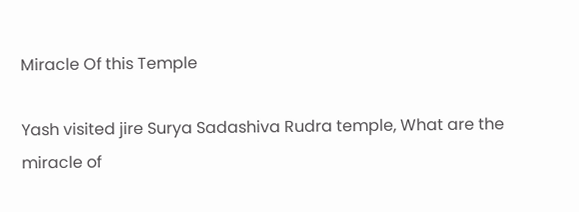Miracle Of this Temple

Yash visited jire Surya Sadashiva Rudra temple, What are the miracle of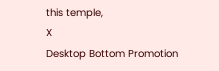this temple,
X
Desktop Bottom Promotion